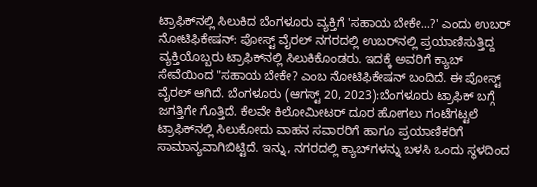ಟ್ರಾಫಿಕ್‌ನಲ್ಲಿ ಸಿಲುಕಿದ ಬೆಂಗಳೂರು ವ್ಯಕ್ತಿಗೆ 'ಸಹಾಯ ಬೇಕೇ...?' ಎಂದು ಉಬರ್‌ ನೋಟಿಫಿಕೇಷನ್‌: ಪೋಸ್ಟ್‌ ವೈರಲ್‌ ನಗರದಲ್ಲಿ ಉಬರ್‌ನಲ್ಲಿ ಪ್ರಯಾಣಿಸುತ್ತಿದ್ದ ವ್ಯಕ್ತಿಯೊಬ್ಬರು ಟ್ರಾಫಿಕ್‌ನಲ್ಲಿ ಸಿಲುಕಿಕೊಂಡರು. ಇದಕ್ಕೆ ಅವರಿಗೆ ಕ್ಯಾಬ್ ಸೇವೆಯಿಂದ "ಸಹಾಯ ಬೇಕೇ? ಎಂಬ ನೋಟಿಫಿಕೇಷನ್‌ ಬಂದಿದೆ. ಈ ಪೋಸ್ಟ್‌ ವೈರಲ್‌ ಆಗಿದೆ. ಬೆಂಗಳೂರು (ಆಗಸ್ಟ್‌ 20, 2023):ಬೆಂಗಳೂರು ಟ್ರಾಫಿಕ್‌ ಬಗ್ಗೆ ಜಗತ್ತಿಗೇ ಗೊತ್ತಿದೆ. ಕೆಲವೇ ಕಿಲೋಮೀಟರ್‌ ದೂರ ಹೋಗಲು ಗಂಟೆಗಟ್ಟಲೆ ಟ್ರಾಫಿಕ್‌ನಲ್ಲಿ ಸಿಲುಕೋದು ವಾಹನ ಸವಾರರಿಗೆ ಹಾಗೂ ಪ್ರಯಾಣಿಕರಿಗೆ ಸಾಮಾನ್ಯವಾಗಿಬಿಟ್ಟಿದೆ. ಇನ್ನು, ನಗರದಲ್ಲಿ ಕ್ಯಾಬ್‌ಗಳನ್ನು ಬಳಸಿ ಒಂದು ಸ್ಥಳದಿಂದ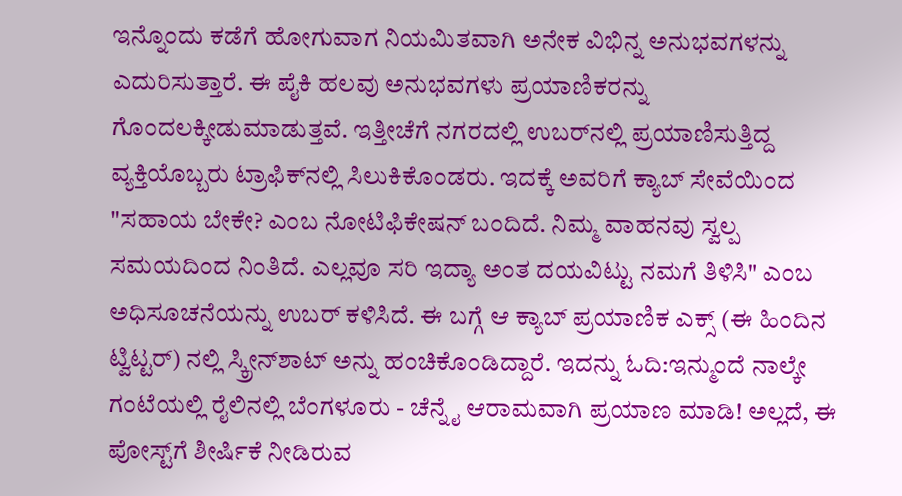ಇನ್ನೊಂದು ಕಡೆಗೆ ಹೋಗುವಾಗ ನಿಯಮಿತವಾಗಿ ಅನೇಕ ವಿಭಿನ್ನ ಅನುಭವಗಳನ್ನು ಎದುರಿಸುತ್ತಾರೆ. ಈ ಪೈಕಿ ಹಲವು ಅನುಭವಗಳು ಪ್ರಯಾಣಿಕರನ್ನು ಗೊಂದಲಕ್ಕೀಡುಮಾಡುತ್ತವೆ. ಇತ್ತೀಚೆಗೆ ನಗರದಲ್ಲಿ ಉಬರ್‌ನಲ್ಲಿ ಪ್ರಯಾಣಿಸುತ್ತಿದ್ದ ವ್ಯಕ್ತಿಯೊಬ್ಬರು ಟ್ರಾಫಿಕ್‌ನಲ್ಲಿ ಸಿಲುಕಿಕೊಂಡರು. ಇದಕ್ಕೆ ಅವರಿಗೆ ಕ್ಯಾಬ್ ಸೇವೆಯಿಂದ "ಸಹಾಯ ಬೇಕೇ? ಎಂಬ ನೋಟಿಫಿಕೇಷನ್‌ ಬಂದಿದೆ. ನಿಮ್ಮ ವಾಹನವು ಸ್ವಲ್ಪ ಸಮಯದಿಂದ ನಿಂತಿದೆ. ಎಲ್ಲವೂ ಸರಿ ಇದ್ಯಾ ಅಂತ ದಯವಿಟ್ಟು ನಮಗೆ ತಿಳಿಸಿ" ಎಂಬ ಅಧಿಸೂಚನೆಯನ್ನು ಉಬರ್‌ ಕಳಿಸಿದೆ. ಈ ಬಗ್ಗೆ ಆ ಕ್ಯಾಬ್‌ ಪ್ರಯಾಣಿಕ ಎಕ್ಸ್‌ (ಈ ಹಿಂದಿನ ಟ್ವಿಟ್ಟರ್‌) ನಲ್ಲಿ ಸ್ಕ್ರೀನ್‌ಶಾಟ್‌ ಅನ್ನು ಹಂಚಿಕೊಂಡಿದ್ದಾರೆ. ಇದನ್ನು ಓದಿ:ಇನ್ಮುಂದೆ ನಾಲ್ಕೇ ಗಂಟೆಯಲ್ಲಿ ರೈಲಿನಲ್ಲಿ ಬೆಂಗಳೂರು - ಚೆನ್ನೈ ಆರಾಮವಾಗಿ ಪ್ರಯಾಣ ಮಾಡಿ! ಅಲ್ಲದೆ, ಈ ಪೋಸ್ಟ್‌ಗೆ ಶೀರ್ಷಿಕೆ ನೀಡಿರುವ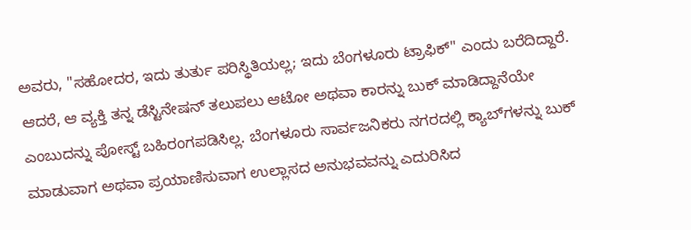ಅವರು, "ಸಹೋದರ, ಇದು ತುರ್ತು ಪರಿಸ್ಥಿತಿಯಲ್ಲ; ಇದು ಬೆಂಗಳೂರು ಟ್ರಾಫಿಕ್" ಎಂದು ಬರೆದಿದ್ದಾರೆ. ಆದರೆ, ಆ ವ್ಯಕ್ತಿ ತನ್ನ ಡೆಸ್ಟಿನೇಷನ್‌ ತಲುಪಲು ಆಟೋ ಅಥವಾ ಕಾರನ್ನು ಬುಕ್ ಮಾಡಿದ್ದಾನೆಯೇ ಎಂಬುದನ್ನು ಪೋಸ್ಟ್ ಬಹಿರಂಗಪಡಿಸಿಲ್ಲ. ಬೆಂಗಳೂರು ಸಾರ್ವಜನಿಕರು ನಗರದಲ್ಲಿ ಕ್ಯಾಬ್‌ಗಳನ್ನು ಬುಕ್ ಮಾಡುವಾಗ ಅಥವಾ ಪ್ರಯಾಣಿಸುವಾಗ ಉಲ್ಲಾಸದ ಅನುಭವವನ್ನು ಎದುರಿಸಿದ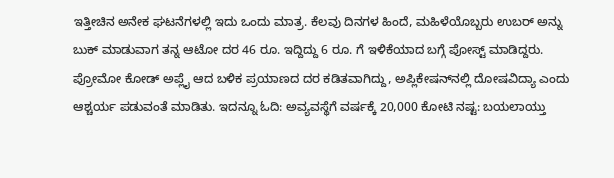ಇತ್ತೀಚಿನ ಅನೇಕ ಘಟನೆಗಳಲ್ಲಿ ಇದು ಒಂದು ಮಾತ್ರ. ಕೆಲವು ದಿನಗಳ ಹಿಂದೆ, ಮಹಿಳೆಯೊಬ್ಬರು ಉಬರ್ ಅನ್ನು ಬುಕ್ ಮಾಡುವಾಗ ತನ್ನ ಆಟೋ ದರ 46 ರೂ. ಇದ್ದಿದ್ದು 6 ರೂ. ಗೆ ಇಳಿಕೆಯಾದ ಬಗ್ಗೆ ಪೋಸ್ಟ್‌ ಮಾಡಿದ್ದರು. ಪ್ರೋಮೋ ಕೋಡ್‌ ಅಪ್ಲೈ ಆದ ಬಳಿಕ ಪ್ರಯಾಣದ ದರ ಕಡಿತವಾಗಿದ್ದು, ಅಪ್ಲಿಕೇಷನ್‌ನಲ್ಲಿ ದೋಷವಿದ್ಯಾ ಎಂದು ಆಶ್ಚರ್ಯ ಪಡುವಂತೆ ಮಾಡಿತು. ಇದನ್ನೂ ಓದಿ: ಅವ್ಯವಸ್ಥೆಗೆ ವರ್ಷಕ್ಕೆ 20,000 ಕೋಟಿ ನಷ್ಟ: ಬಯಲಾಯ್ತು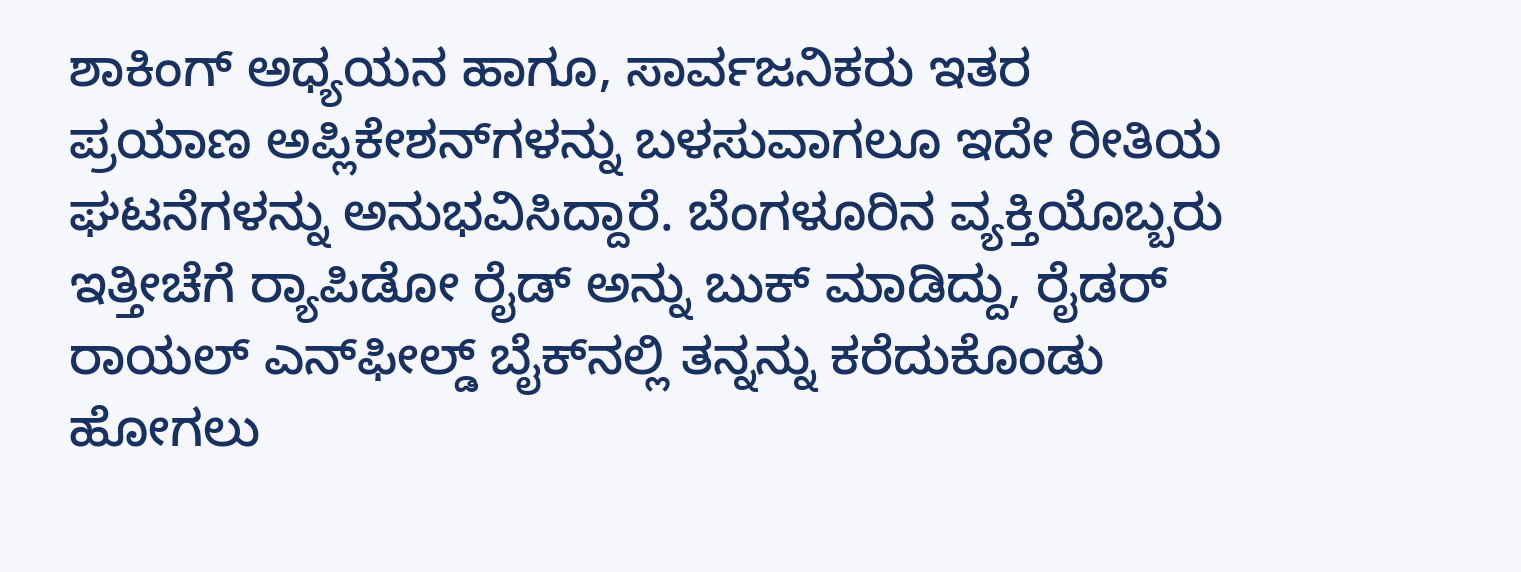ಶಾಕಿಂಗ್ ಅಧ್ಯಯನ ಹಾಗೂ, ಸಾರ್ವಜನಿಕರು ಇತರ ಪ್ರಯಾಣ ಅಪ್ಲಿಕೇಶನ್‌ಗಳನ್ನು ಬಳಸುವಾಗಲೂ ಇದೇ ರೀತಿಯ ಘಟನೆಗಳನ್ನು ಅನುಭವಿಸಿದ್ದಾರೆ. ಬೆಂಗಳೂರಿನ ವ್ಯಕ್ತಿಯೊಬ್ಬರು ಇತ್ತೀಚೆಗೆ ರ‍್ಯಾಪಿಡೋ ರೈಡ್ ಅನ್ನು ಬುಕ್ ಮಾಡಿದ್ದು, ರೈಡರ್ ರಾಯಲ್ ಎನ್‌ಫೀಲ್ಡ್ ಬೈಕ್‌ನಲ್ಲಿ ತನ್ನನ್ನು ಕರೆದುಕೊಂಡು ಹೋಗಲು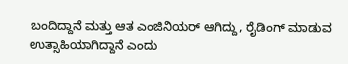ಬಂದಿದ್ದಾನೆ ಮತ್ತು ಆತ ಎಂಜಿನಿಯರ್ ಆಗಿದ್ದು, ರೈಡಿಂಗ್ ಮಾಡುವ ಉತ್ಸಾಹಿಯಾಗಿದ್ದಾನೆ ಎಂದು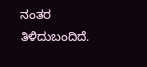ನಂತರ ತಿಳಿದುಬಂದಿದೆ.